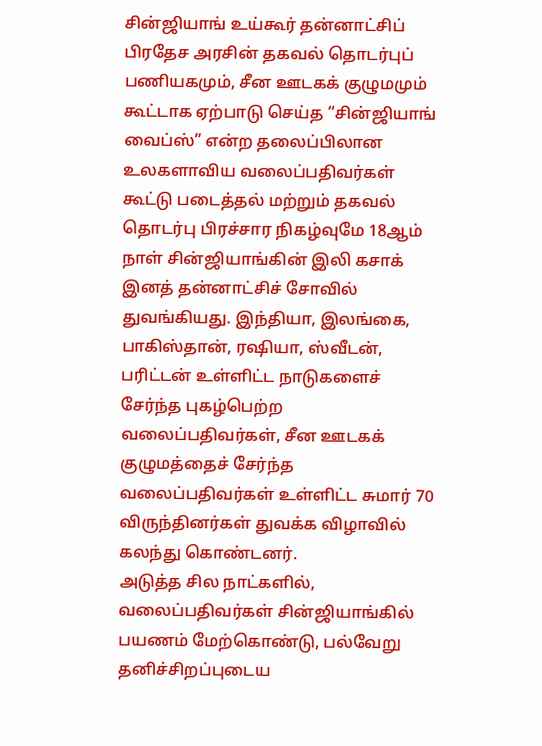சின்ஜியாங் உய்கூர் தன்னாட்சிப் பிரதேச அரசின் தகவல் தொடர்புப் பணியகமும், சீன ஊடகக் குழுமமும் கூட்டாக ஏற்பாடு செய்த “சின்ஜியாங் வைப்ஸ்” என்ற தலைப்பிலான உலகளாவிய வலைப்பதிவர்கள் கூட்டு படைத்தல் மற்றும் தகவல் தொடர்பு பிரச்சார நிகழ்வுமே 18ஆம் நாள் சின்ஜியாங்கின் இலி கசாக் இனத் தன்னாட்சிச் சோவில் துவங்கியது. இந்தியா, இலங்கை, பாகிஸ்தான், ரஷியா, ஸ்வீடன், பரிட்டன் உள்ளிட்ட நாடுகளைச் சேர்ந்த புகழ்பெற்ற வலைப்பதிவர்கள், சீன ஊடகக் குழுமத்தைச் சேர்ந்த வலைப்பதிவர்கள் உள்ளிட்ட சுமார் 70 விருந்தினர்கள் துவக்க விழாவில் கலந்து கொண்டனர்.
அடுத்த சில நாட்களில், வலைப்பதிவர்கள் சின்ஜியாங்கில் பயணம் மேற்கொண்டு, பல்வேறு தனிச்சிறப்புடைய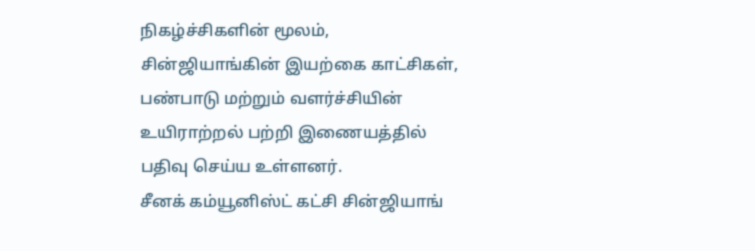நிகழ்ச்சிகளின் மூலம், சின்ஜியாங்கின் இயற்கை காட்சிகள், பண்பாடு மற்றும் வளர்ச்சியின் உயிராற்றல் பற்றி இணையத்தில் பதிவு செய்ய உள்ளனர்.
சீனக் கம்யூனிஸ்ட் கட்சி சின்ஜியாங்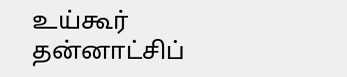உய்கூர் தன்னாட்சிப்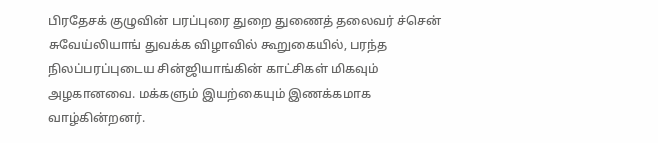பிரதேசக் குழுவின் பரப்புரை துறை துணைத் தலைவர் ச்சென் சுவேய்லியாங் துவக்க விழாவில் கூறுகையில், பரந்த நிலப்பரப்புடைய சின்ஜியாங்கின் காட்சிகள் மிகவும் அழகானவை. மக்களும் இயற்கையும் இணக்கமாக வாழ்கின்றனர்.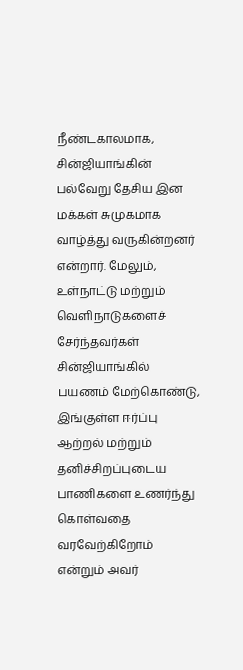நீண்டகாலமாக, சின்ஜியாங்கின் பல்வேறு தேசிய இன மக்கள் சுமுகமாக வாழ்த்து வருகின்றனர் என்றார். மேலும், உள்நாட்டு மற்றும் வெளிநாடுகளைச் சேர்ந்தவர்கள் சின்ஜியாங்கில் பயணம் மேற்கொண்டு, இங்குள்ள ஈர்ப்பு ஆற்றல் மற்றும் தனிச்சிறப்புடைய பாணிகளை உணர்ந்து கொள்வதை வரவேற்கிறோம் என்றும் அவர்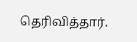தெரிவித்தார்.